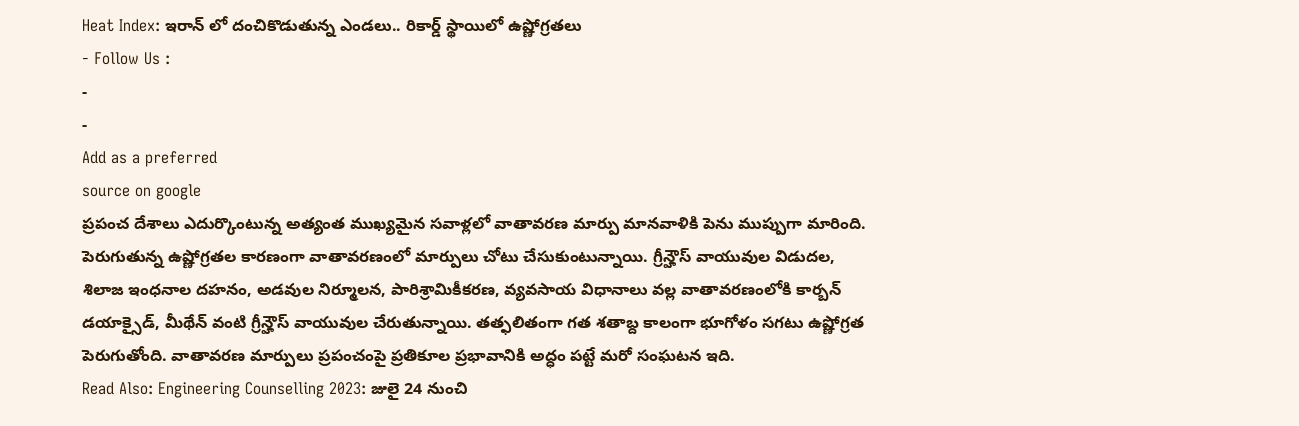Heat Index: ఇరాన్ లో దంచికొడుతున్న ఎండలు.. రికార్డ్ స్థాయిలో ఉష్ణోగ్రతలు
- Follow Us :
-
-
Add as a preferred
source on google
ప్రపంచ దేశాలు ఎదుర్కొంటున్న అత్యంత ముఖ్యమైన సవాళ్లలో వాతావరణ మార్పు మానవాళికి పెను ముప్పుగా మారింది. పెరుగుతున్న ఉష్ణోగ్రతల కారణంగా వాతావరణంలో మార్పులు చోటు చేసుకుంటున్నాయి. గ్రీన్హౌస్ వాయువుల విడుదల, శిలాజ ఇంధనాల దహనం, అడవుల నిర్మూలన, పారిశ్రామికీకరణ, వ్యవసాయ విధానాలు వల్ల వాతావరణంలోకి కార్బన్ డయాక్సైడ్, మీథేన్ వంటి గ్రీన్హౌస్ వాయువుల చేరుతున్నాయి. తత్ఫలితంగా గత శతాబ్ద కాలంగా భూగోళం సగటు ఉష్ణోగ్రత పెరుగుతోంది. వాతావరణ మార్పులు ప్రపంచంపై ప్రతికూల ప్రభావానికి అద్ధం పట్టే మరో సంఘటన ఇది.
Read Also: Engineering Counselling 2023: జులై 24 నుంచి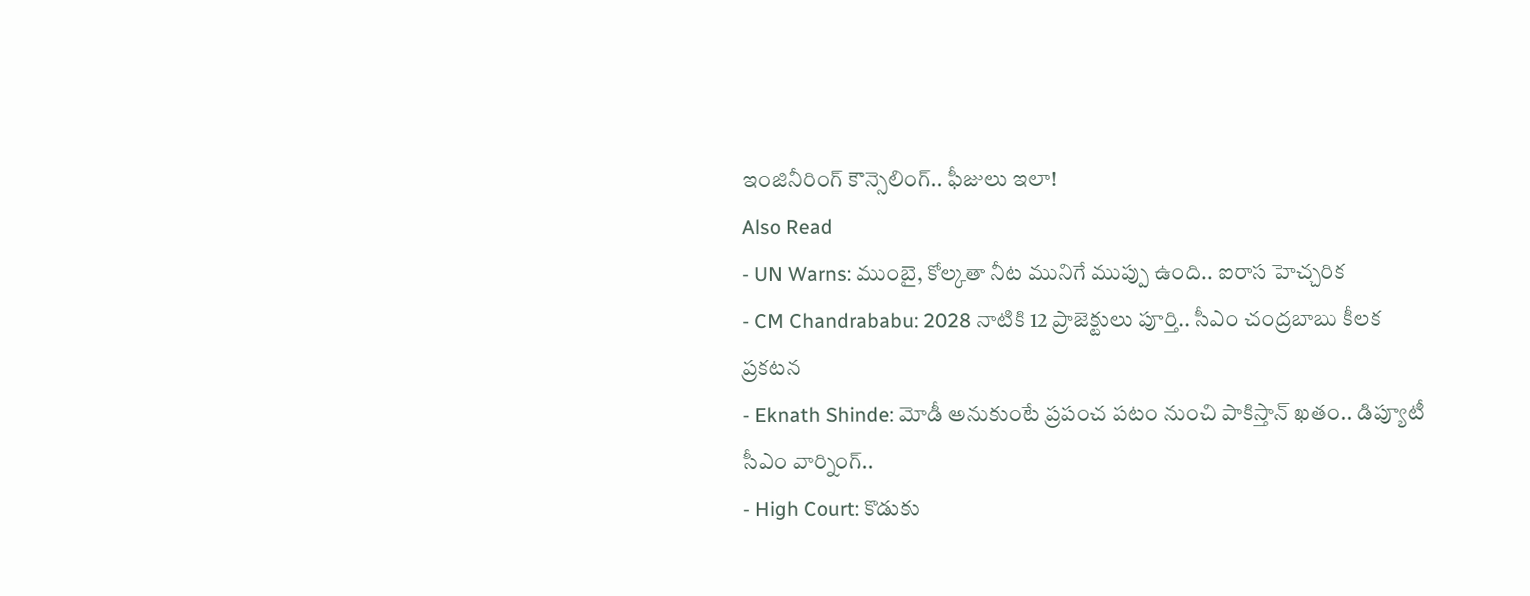ఇంజినీరింగ్ కౌన్సెలింగ్.. ఫీజులు ఇలా!
Also Read
- UN Warns: ముంబై, కోల్కతా నీట మునిగే ముప్పు ఉంది.. ఐరాస హెచ్చరిక
- CM Chandrababu: 2028 నాటికి 12 ప్రాజెక్టులు పూర్తి.. సీఎం చంద్రబాబు కీలక ప్రకటన
- Eknath Shinde: మోడీ అనుకుంటే ప్రపంచ పటం నుంచి పాకిస్తాన్ ఖతం.. డిప్యూటీ సీఎం వార్నింగ్..
- High Court: కొడుకు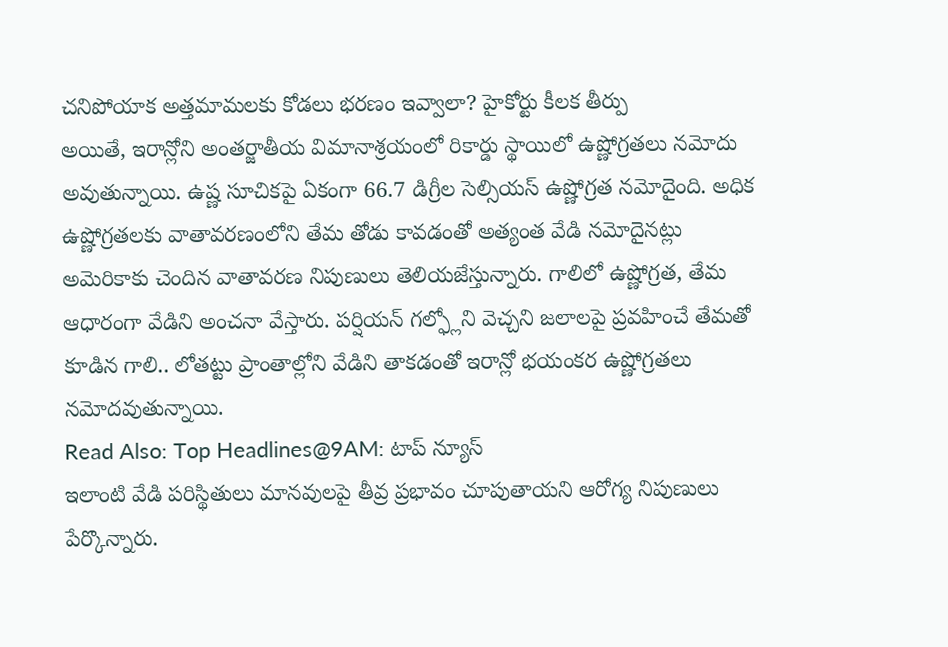చనిపోయాక అత్తమామలకు కోడలు భరణం ఇవ్వాలా? హైకోర్టు కీలక తీర్పు
అయితే, ఇరాన్లోని అంతర్జాతీయ విమానాశ్రయంలో రికార్డు స్థాయిలో ఉష్ణోగ్రతలు నమోదు అవుతున్నాయి. ఉష్ణ సూచికపై ఏకంగా 66.7 డిగ్రీల సెల్సియస్ ఉష్ణోగ్రత నమోదైంది. అధిక ఉష్ణోగ్రతలకు వాతావరణంలోని తేమ తోడు కావడంతో అత్యంత వేడి నమోదైనట్లు అమెరికాకు చెందిన వాతావరణ నిపుణులు తెలియజేస్తున్నారు. గాలిలో ఉష్ణోగ్రత, తేమ ఆధారంగా వేడిని అంచనా వేస్తారు. పర్షియన్ గల్ఫ్లోని వెచ్చని జలాలపై ప్రవహించే తేమతో కూడిన గాలి.. లోతట్టు ప్రాంతాల్లోని వేడిని తాకడంతో ఇరాన్లో భయంకర ఉష్ణోగ్రతలు నమోదవుతున్నాయి.
Read Also: Top Headlines@9AM: టాప్ న్యూస్
ఇలాంటి వేడి పరిస్థితులు మానవులపై తీవ్ర ప్రభావం చూపుతాయని ఆరోగ్య నిపుణులు పేర్కొన్నారు.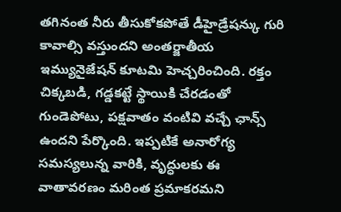తగినంత నీరు తీసుకోకపోతే డీహైడ్రేషన్కు గురి కావాల్సి వస్తుందని అంతర్జాతీయ ఇమ్యునైజేషన్ కూటమి హెచ్చరించింది. రక్తం చిక్కబడి, గడ్డకట్టే స్థాయికి చేరడంతో గుండెపోటు, పక్షవాతం వంటివి వచ్చే ఛాన్స్ ఉందని పేర్కొంది. ఇప్పటికే అనారోగ్య సమస్యలున్న వారికి, వృద్ధులకు ఈ వాతావరణం మరింత ప్రమాకరమని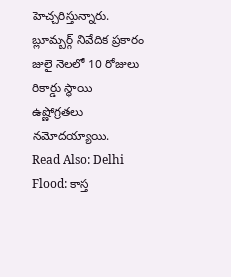హెచ్చరిస్తున్నారు. బ్లూమ్బర్గ్ నివేదిక ప్రకారం జులై నెలలో 10 రోజులు రికార్డు స్థాయి ఉష్ణోగ్రతలు నమోదయ్యాయి.
Read Also: Delhi Flood: కాస్త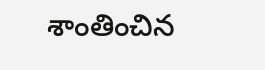శాంతించిన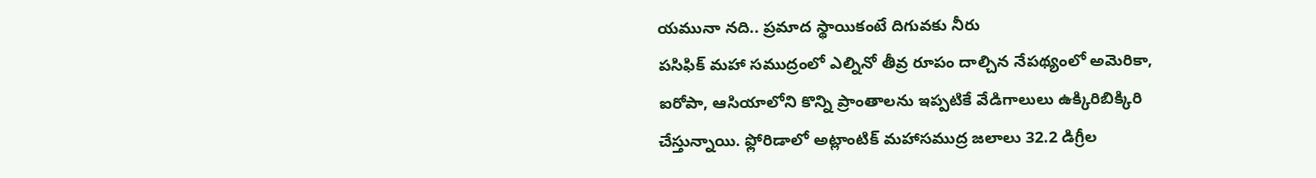యమునా నది.. ప్రమాద స్థాయికంటే దిగువకు నీరు
పసిఫిక్ మహా సముద్రంలో ఎల్నినో తీవ్ర రూపం దాల్చిన నేపథ్యంలో అమెరికా, ఐరోపా, ఆసియాలోని కొన్ని ప్రాంతాలను ఇప్పటికే వేడిగాలులు ఉక్కిరిబిక్కిరి చేస్తున్నాయి. ఫ్లోరిడాలో అట్లాంటిక్ మహాసముద్ర జలాలు 32.2 డిగ్రీల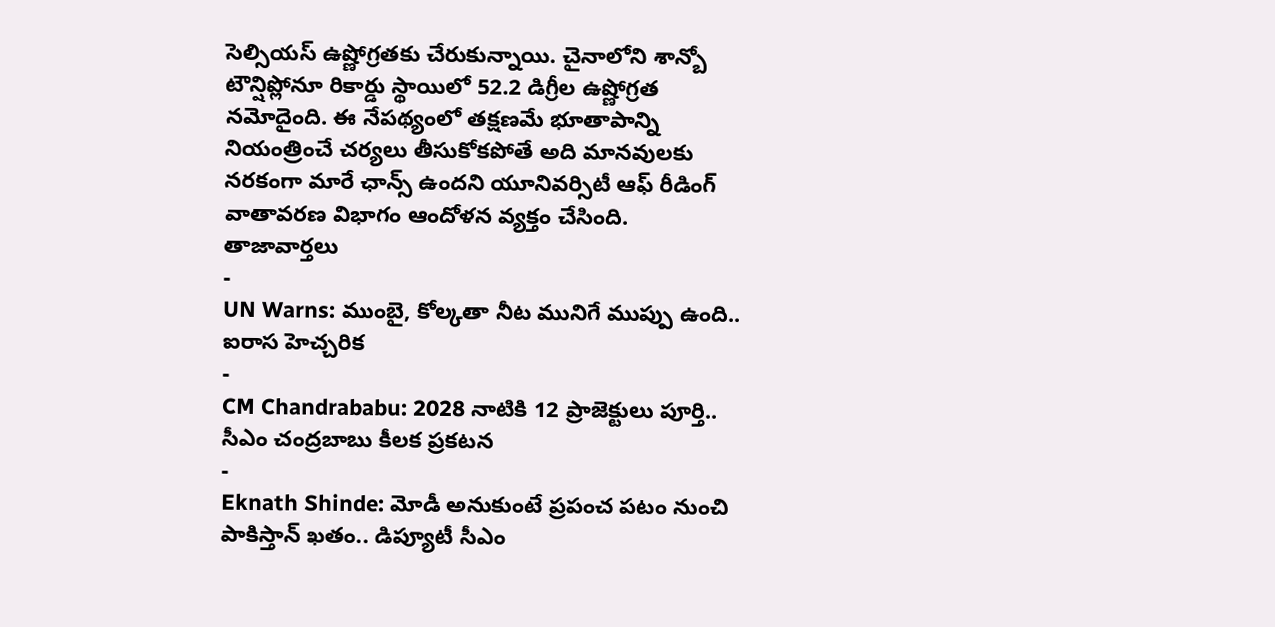సెల్సియస్ ఉష్ణోగ్రతకు చేరుకున్నాయి. చైనాలోని శాన్బో టౌన్షిప్లోనూ రికార్డు స్థాయిలో 52.2 డిగ్రీల ఉష్ణోగ్రత నమోదైంది. ఈ నేపథ్యంలో తక్షణమే భూతాపాన్ని నియంత్రించే చర్యలు తీసుకోకపోతే అది మానవులకు నరకంగా మారే ఛాన్స్ ఉందని యూనివర్సిటీ ఆఫ్ రీడింగ్ వాతావరణ విభాగం ఆందోళన వ్యక్తం చేసింది.
తాజావార్తలు
-
UN Warns: ముంబై, కోల్కతా నీట మునిగే ముప్పు ఉంది.. ఐరాస హెచ్చరిక
-
CM Chandrababu: 2028 నాటికి 12 ప్రాజెక్టులు పూర్తి.. సీఎం చంద్రబాబు కీలక ప్రకటన
-
Eknath Shinde: మోడీ అనుకుంటే ప్రపంచ పటం నుంచి పాకిస్తాన్ ఖతం.. డిప్యూటీ సీఎం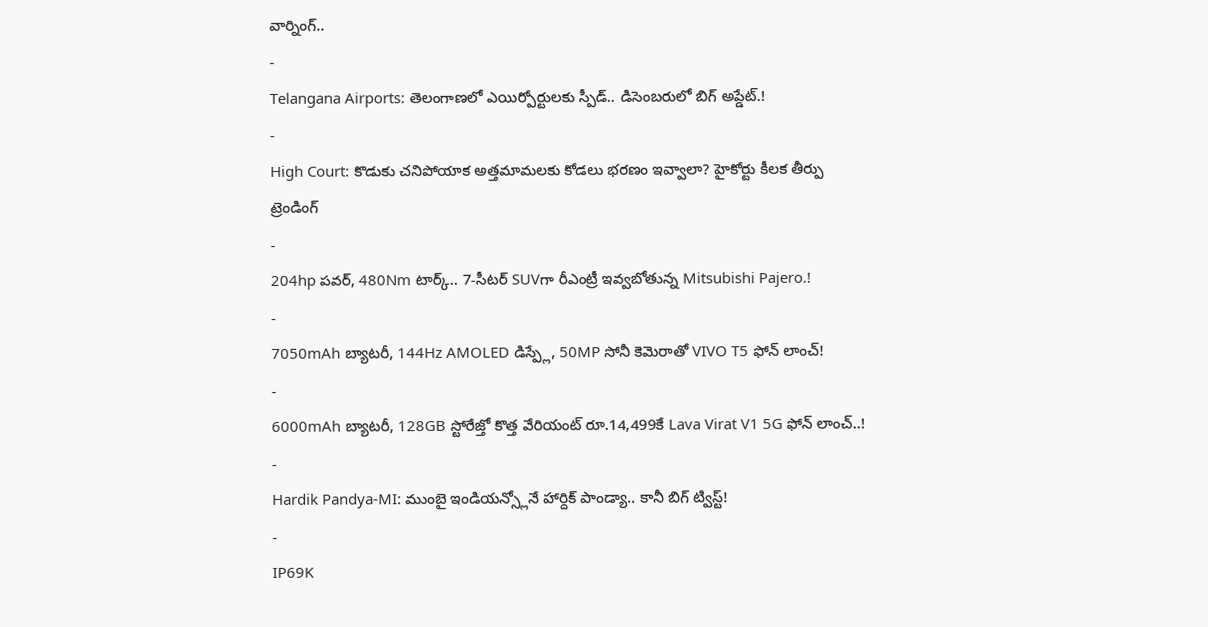వార్నింగ్..
-
Telangana Airports: తెలంగాణలో ఎయిర్పోర్టులకు స్పీడ్.. డిసెంబరులో బిగ్ అప్డేట్.!
-
High Court: కొడుకు చనిపోయాక అత్తమామలకు కోడలు భరణం ఇవ్వాలా? హైకోర్టు కీలక తీర్పు
ట్రెండింగ్
-
204hp పవర్, 480Nm టార్క్.. 7-సీటర్ SUVగా రీఎంట్రీ ఇవ్వబోతున్న Mitsubishi Pajero.!
-
7050mAh బ్యాటరీ, 144Hz AMOLED డిస్ప్లే, 50MP సోనీ కెమెరాతో VIVO T5 ఫోన్ లాంచ్!
-
6000mAh బ్యాటరీ, 128GB స్టోరేజ్తో కొత్త వేరియంట్ రూ.14,499కే Lava Virat V1 5G ఫోన్ లాంచ్..!
-
Hardik Pandya-MI: ముంబై ఇండియన్స్లోనే హార్దిక్ పాండ్యా.. కానీ బిగ్ ట్విస్ట్!
-
IP69K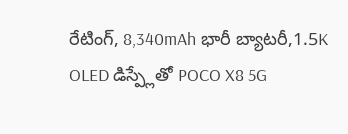రేటింగ్, 8,340mAh భారీ బ్యాటరీ,1.5K OLED డిస్ప్లేతో POCO X8 5G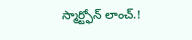స్మార్ట్ఫోన్ లాంచ్.!